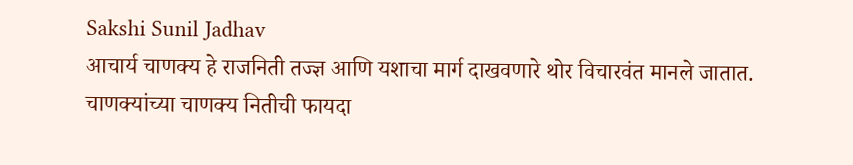Sakshi Sunil Jadhav
आचार्य चाणक्य हे राजनिती तज्ज्ञ आणि यशाचा मार्ग दाखवणारे थोर विचारवंत मानले जातात.
चाणक्यांच्या चाणक्य नितीची फायदा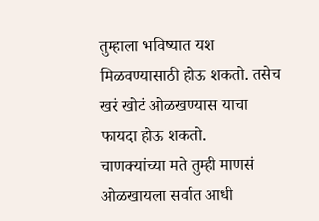तुम्हाला भविष्यात यश मिळवण्यासाठी होऊ शकतो. तसेच खरं खोटं ओळखण्यास याचा फायदा होऊ शकतो.
चाणक्यांच्या मते तुम्ही माणसं ओळखायला सर्वात आधी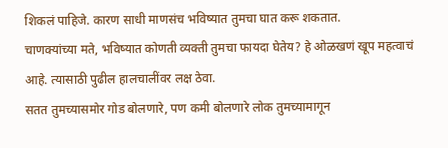शिकलं पाहिजे. कारण साधी माणसंच भविष्यात तुमचा घात करू शकतात.
चाणक्यांच्या मते, भविष्यात कोणती व्यक्ती तुमचा फायदा घेतेय? हे ओळखणं खूप महत्वाचं आहे. त्यासाठी पुढील हालचालींवर लक्ष ठेवा.
सतत तुमच्यासमोर गोड बोलणारे, पण कमी बोलणारे लोक तुमच्यामागून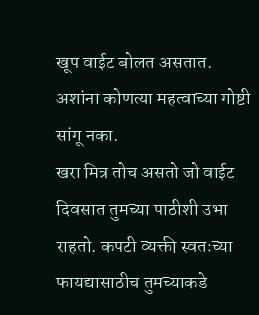खूप वाईट बोलत असतात. अशांना कोणत्या महत्वाच्या गोष्टी सांगू नका.
खरा मित्र तोच असतो जो वाईट दिवसात तुमच्या पाठीशी उभा राहतो. कपटी व्यक्ती स्वतःच्या फायद्यासाठीच तुमच्याकडे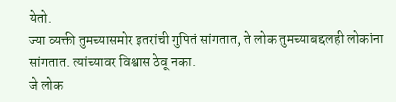येतो.
ज्या व्यक्ती तुमच्यासमोर इतरांची गुपितं सांगतात, ते लोक तुमच्याबद्दलही लोकांना सांगतात. त्यांच्यावर विश्वास ठेवू नका.
जे लोक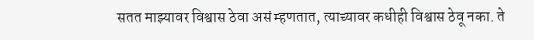सतत माझ्यावर विश्वास ठेवा असं म्हणतात, त्याच्यावर कधीही विश्वास ठेवू नका. ते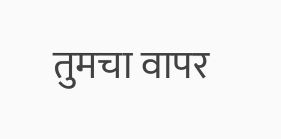तुमचा वापर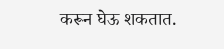करून घेऊ शकतात.